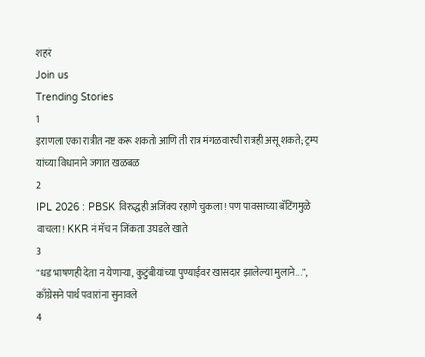शहरं
Join us
Trending Stories
1
इराणला एका रात्रीत नष्ट करू शकतो आणि ती रात्र मंगळवारची रात्रही असू शकते; ट्रम्प यांच्या विधानाने जगात खळबळ
2
IPL 2026 : PBSK विरुद्धही अजिंक्य रहाणे चुकला! पण पावसाच्या बॅटिंगमुळे वाचला! KKR नं मॅच न जिंकता उघडले खाते
3
"धड भाषणही देता न येणाऱ्या, कुटुंबीयांच्या पुण्याईवर खासदार झालेल्या मुलाने...", काँग्रेसने पार्थ पवारांना सुनावले
4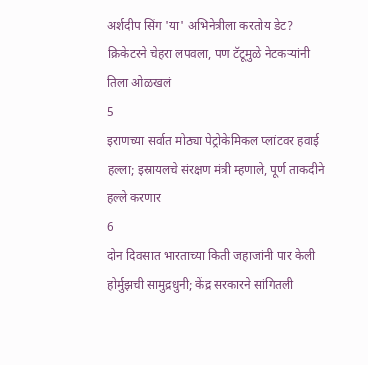अर्शदीप सिंग 'या' अभिनेत्रीला करतोय डेट? क्रिकेटरने चेहरा लपवला, पण टॅटूमुळे नेटकऱ्यांनी तिला ओळखलं
5
इराणच्या सर्वात मोठ्या पेट्रोकेमिकल प्लांटवर हवाई हल्ला; इस्रायलचे संरक्षण मंत्री म्हणाले, पूर्ण ताकदीने हल्ले करणार
6
दोन दिवसात भारताच्या किती जहाजांनी पार केली होर्मुझची सामुद्रधुनी; केंद्र सरकारने सांगितली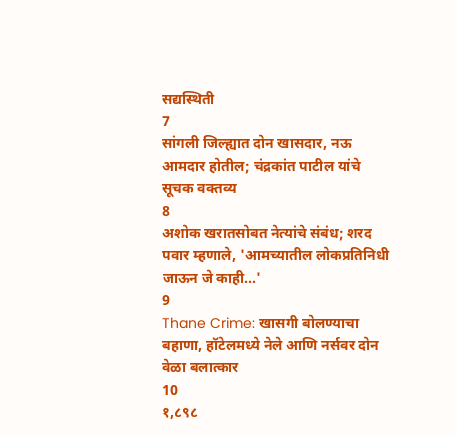सद्यस्थिती
7
सांगली जिल्ह्यात दोन खासदार, नऊ आमदार होतील; चंद्रकांत पाटील यांचे सूचक वक्तव्य
8
अशोक खरातसोबत नेत्यांचे संबंध; शरद पवार म्हणाले, 'आमच्यातील लोकप्रतिनिधी जाऊन जे काही...'
9
Thane Crime: खासगी बोलण्याचा बहाणा, हॉटेलमध्ये नेले आणि नर्सवर दोन वेळा बलात्कार
10
१,८९८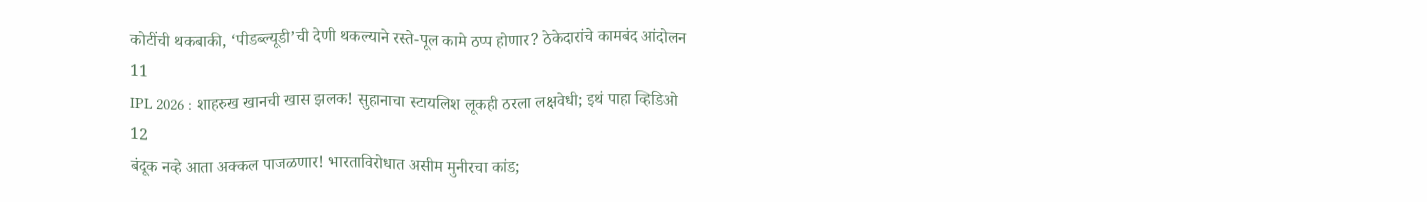कोटींची थकबाकी, ‘पीडब्ल्यूडी’ची देणी थकल्याने रस्ते-पूल कामे ठप्प होणार? ठेकेदारांचे कामबंद आंदोलन
11
IPL 2026 : शाहरुख खानची खास झलक! सुहानाचा स्टायलिश लूकही ठरला लक्षवेधी; इथं पाहा व्हिडिओ
12
बंदूक नव्हे आता अक्कल पाजळणार! भारताविरोधात असीम मुनीरचा कांड;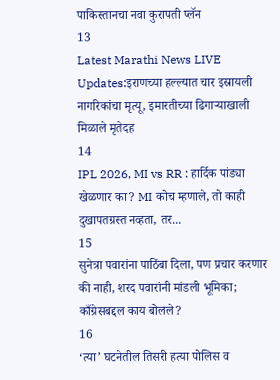पाकिस्तानचा नवा कुरापती प्लॅन
13
Latest Marathi News LIVE Updates:इराणच्या हल्ल्यात चार इस्रायली नागरिकांचा मृत्यू, इमारतीच्या ढिगाऱ्याखाली मिळाले मृतेदह
14
IPL 2026, MI vs RR : हार्दिक पांड्या खेळणार का? MI कोच म्हणाले, तो काही दुखापतग्रस्त नव्हता, तर...
15
सुनेत्रा पवारांना पाठिंबा दिला, पण प्रचार करणार की नाही, शरद पवारांनी मांडली भूमिका; काँग्रेसबद्दल काय बोलले?
16
‘त्या’ घटनेतील तिसरी हत्या पोलिस व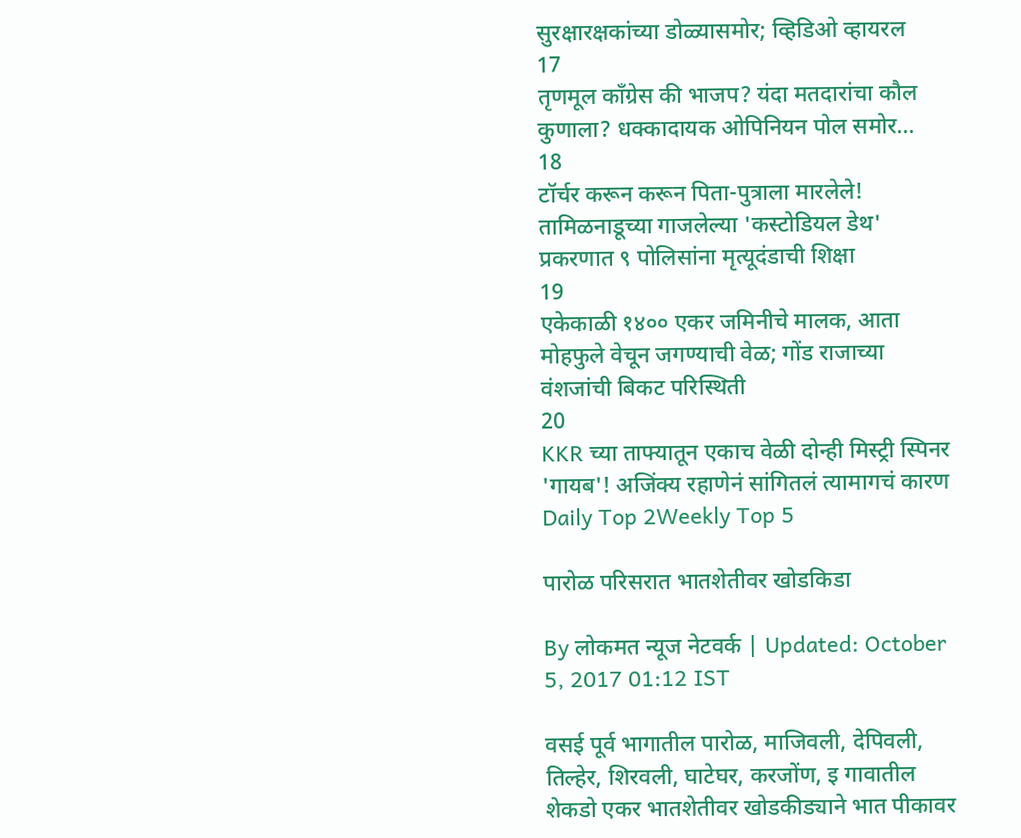सुरक्षारक्षकांच्या डोळ्यासमोर; व्हिडिओ व्हायरल
17
तृणमूल काँग्रेस की भाजप? यंदा मतदारांचा कौल कुणाला? धक्कादायक ओपिनियन पोल समोर...
18
टॉर्चर करून करून पिता-पुत्राला मारलेले! तामिळनाडूच्या गाजलेल्या 'कस्टोडियल डेथ' प्रकरणात ९ पोलिसांना मृत्यूदंडाची शिक्षा
19
एकेकाळी १४०० एकर जमिनीचे मालक, आता मोहफुले वेचून जगण्याची वेळ; गोंड राजाच्या वंशजांची बिकट परिस्थिती
20
KKR च्या ताफ्यातून एकाच वेळी दोन्ही मिस्ट्री स्पिनर 'गायब'! अजिंक्य रहाणेनं सांगितलं त्यामागचं कारण
Daily Top 2Weekly Top 5

पारोळ परिसरात भातशेतीवर खोडकिडा

By लोकमत न्यूज नेटवर्क | Updated: October 5, 2017 01:12 IST

वसई पूर्व भागातील पारोळ, माजिवली, देपिवली, तिल्हेर, शिरवली, घाटेघर, करजोंण, इ गावातील शेकडो एकर भातशेतीवर खोडकीड्याने भात पीकावर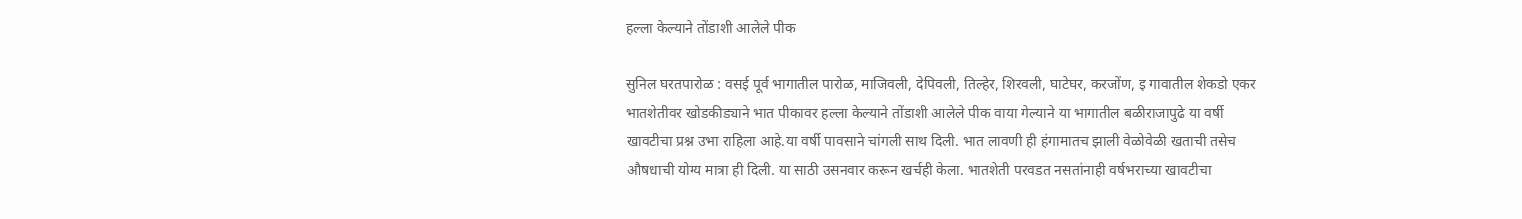हल्ला केल्याने तोंडाशी आलेले पीक

सुनिल घरतपारोळ : वसई पूर्व भागातील पारोळ, माजिवली, देपिवली, तिल्हेर, शिरवली, घाटेघर, करजोंण, इ गावातील शेकडो एकर भातशेतीवर खोडकीड्याने भात पीकावर हल्ला केल्याने तोंडाशी आलेले पीक वाया गेल्याने या भागातील बळीराजापुढे या वर्षी खावटीचा प्रश्न उभा राहिला आहे.या वर्षी पावसाने चांगली साथ दिली. भात लावणी ही हंगामातच झाली वेळोवेळी खताची तसेच औषधाची योग्य मात्रा ही दिली. या साठी उसनवार करून खर्चही केला. भातशेती परवडत नसतांनाही वर्षभराच्या खावटीचा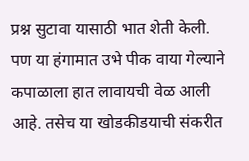प्रश्न सुटावा यासाठी भात शेती केली. पण या हंगामात उभे पीक वाया गेल्याने कपाळाला हात लावायची वेळ आली आहे. तसेच या खोडकीडयाची संकरीत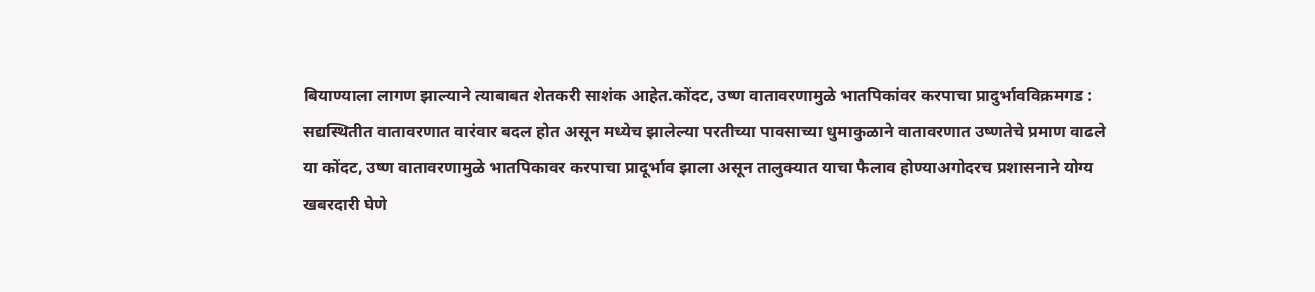बियाण्याला लागण झाल्याने त्याबाबत शेतकरी साशंक आहेत.कोंदट, उष्ण वातावरणामुळे भातपिकांवर करपाचा प्रादुर्भावविक्रमगड : सद्यस्थितीत वातावरणात वारंवार बदल होत असून मध्येच झालेल्या परतीच्या पावसाच्या धुमाकुळाने वातावरणात उष्णतेचे प्रमाण वाढले या कोंदट, उष्ण वातावरणामुळे भातपिकावर करपाचा प्रादूर्भाव झाला असून तालुक्यात याचा फैलाव होण्याअगोदरच प्रशासनाने योग्य खबरदारी घेणे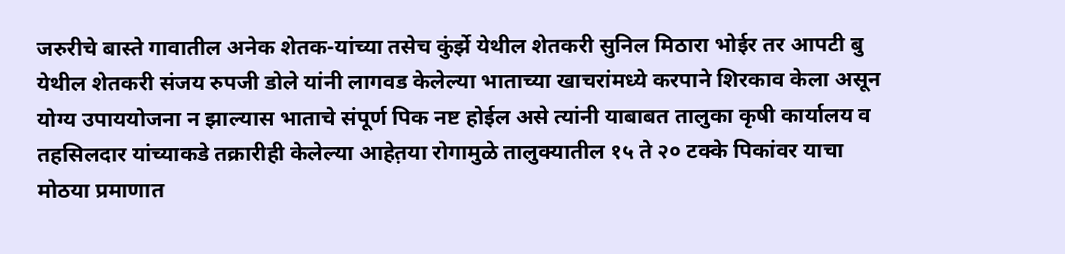जरुरीचे बास्ते गावातील अनेक शेतक-यांच्या तसेच कुंर्झे येथील शेतकरी सुनिल मिठारा भोईर तर आपटी बु येथील शेतकरी संजय रुपजी डोले यांनी लागवड केलेल्या भाताच्या खाचरांमध्ये करपाने शिरकाव केला असून योग्य उपाययोजना न झाल्यास भाताचे संपूर्ण पिक नष्ट होईल असे त्यांनी याबाबत तालुका कृषी कार्यालय व तहसिलदार यांच्याकडे तक्रारीही केलेल्या आहेत़या रोगामुळे तालुक्यातील १५ ते २० टक्के पिकांवर याचा मोठया प्रमाणात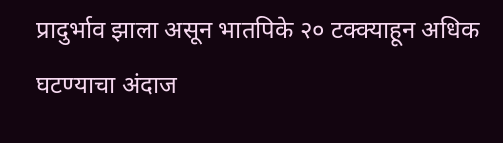प्रादुर्भाव झाला असून भातपिके २० टक्क्याहून अधिक घटण्याचा अंदाज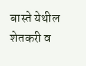बास्ते येथील शेतकरी व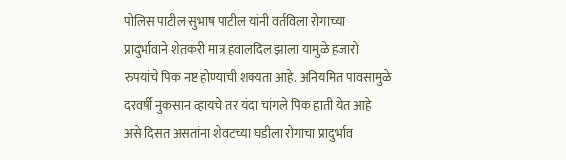पोलिस पाटील सुभाष पाटील यांनी वर्तविला रोगाच्या प्रादुर्भावाने शेतकरी मात्र हवालदिल झाला यामुळे हजारो रुपयांचे पिक नष्ट होण्याची शक्यता आहे. अनियमित पावसामुळे दरवर्षी नुकसान व्हायचे तर यंदा चांगले पिक हाती येत आहे असे दिसत असतांना शेवटच्या घडीला रोगाचा प्रादुर्भाव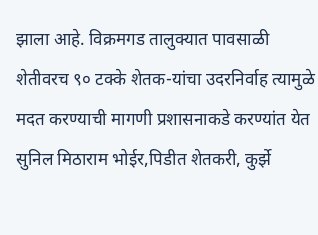झाला आहे. विक्रमगड तालुक्यात पावसाळी शेतीवरच ९० टक्के शेतक-यांचा उदरनिर्वाह त्यामुळे मदत करण्याची मागणी प्रशासनाकडे करण्यांत येत सुनिल मिठाराम भोईर,पिडीत शेतकरी, कुर्झे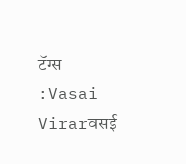टॅग्स :Vasai Virarवसई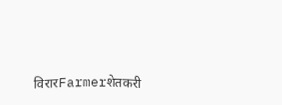विरारFarmerशेतकरी